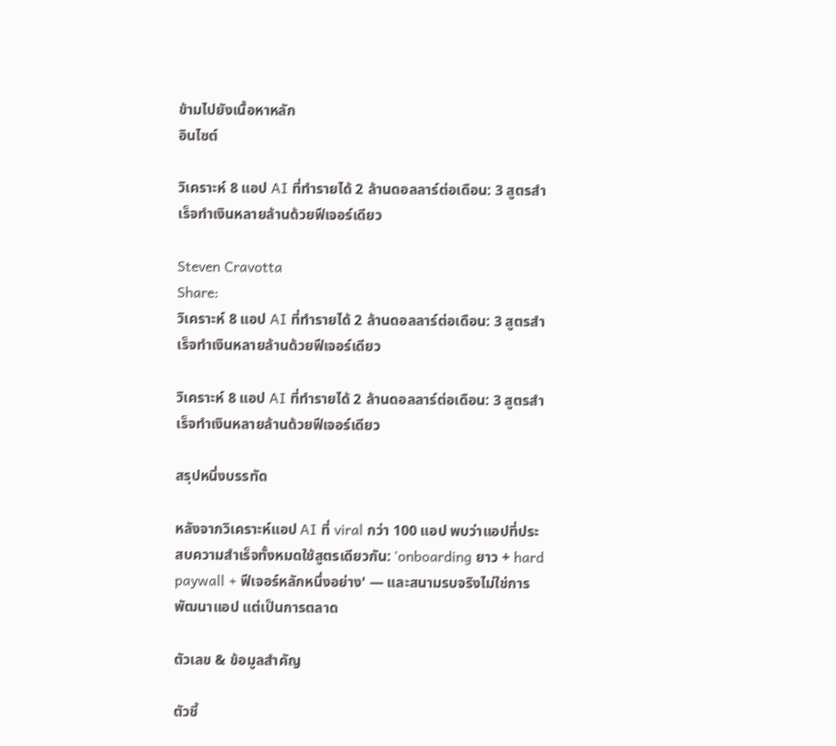ข้ามไปยังเนื้อหาหลัก
อินไซต์

วิเคราะห์ 8 แอป AI ที่ทำรายได้ 2 ล้านดอลลาร์ต่อเดือน: 3 สูตรสำเร็จทำเงินหลายล้านด้วยฟีเจอร์เดียว

Steven Cravotta
Share:
วิเคราะห์ 8 แอป AI ที่ทำรายได้ 2 ล้านดอลลาร์ต่อเดือน: 3 สูตรสำเร็จทำเงินหลายล้านด้วยฟีเจอร์เดียว

วิเคราะห์ 8 แอป AI ที่ทำรายได้ 2 ล้านดอลลาร์ต่อเดือน: 3 สูตรสำเร็จทำเงินหลายล้านด้วยฟีเจอร์เดียว

สรุปหนึ่งบรรทัด

หลังจากวิเคราะห์แอป AI ที่ viral กว่า 100 แอป พบว่าแอปที่ประสบความสำเร็จทั้งหมดใช้สูตรเดียวกัน: 'onboarding ยาว + hard paywall + ฟีเจอร์หลักหนึ่งอย่าง' — และสนามรบจริงไม่ใช่การพัฒนาแอป แต่เป็นการตลาด

ตัวเลข & ข้อมูลสำคัญ

ตัวชี้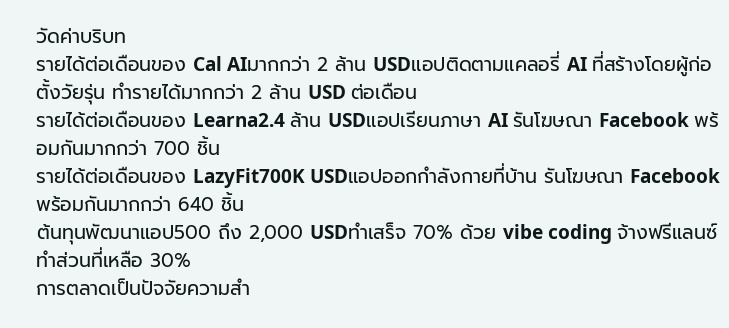วัดค่าบริบท
รายได้ต่อเดือนของ Cal AIมากกว่า 2 ล้าน USDแอปติดตามแคลอรี่ AI ที่สร้างโดยผู้ก่อตั้งวัยรุ่น ทำรายได้มากกว่า 2 ล้าน USD ต่อเดือน
รายได้ต่อเดือนของ Learna2.4 ล้าน USDแอปเรียนภาษา AI รันโฆษณา Facebook พร้อมกันมากกว่า 700 ชิ้น
รายได้ต่อเดือนของ LazyFit700K USDแอปออกกำลังกายที่บ้าน รันโฆษณา Facebook พร้อมกันมากกว่า 640 ชิ้น
ต้นทุนพัฒนาแอป500 ถึง 2,000 USDทำเสร็จ 70% ด้วย vibe coding จ้างฟรีแลนซ์ทำส่วนที่เหลือ 30%
การตลาดเป็นปัจจัยความสำ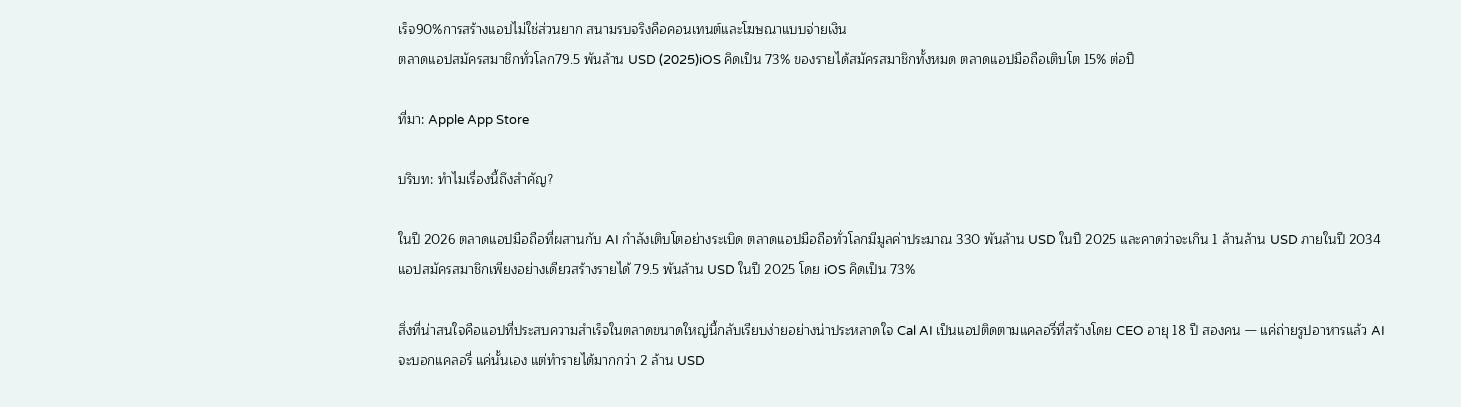เร็จ90%การสร้างแอปไม่ใช่ส่วนยาก สนามรบจริงคือคอนเทนต์และโฆษณาแบบจ่ายเงิน
ตลาดแอปสมัครสมาชิกทั่วโลก79.5 พันล้าน USD (2025)iOS คิดเป็น 73% ของรายได้สมัครสมาชิกทั้งหมด ตลาดแอปมือถือเติบโต 15% ต่อปี

ที่มา: Apple App Store

บริบท: ทำไมเรื่องนี้ถึงสำคัญ?

ในปี 2026 ตลาดแอปมือถือที่ผสานกับ AI กำลังเติบโตอย่างระเบิด ตลาดแอปมือถือทั่วโลกมีมูลค่าประมาณ 330 พันล้าน USD ในปี 2025 และคาดว่าจะเกิน 1 ล้านล้าน USD ภายในปี 2034 แอปสมัครสมาชิกเพียงอย่างเดียวสร้างรายได้ 79.5 พันล้าน USD ในปี 2025 โดย iOS คิดเป็น 73%

สิ่งที่น่าสนใจคือแอปที่ประสบความสำเร็จในตลาดขนาดใหญ่นี้กลับเรียบง่ายอย่างน่าประหลาดใจ Cal AI เป็นแอปติดตามแคลอรี่ที่สร้างโดย CEO อายุ 18 ปี สองคน — แค่ถ่ายรูปอาหารแล้ว AI จะบอกแคลอรี่ แค่นั้นเอง แต่ทำรายได้มากกว่า 2 ล้าน USD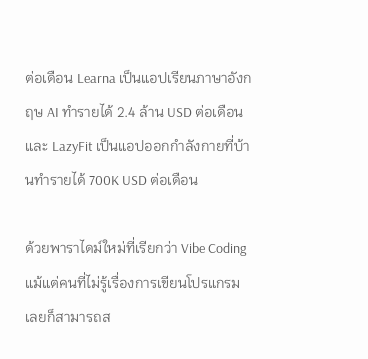ต่อเดือน Learna เป็นแอปเรียนภาษาอังกฤษ AI ทำรายได้ 2.4 ล้าน USD ต่อเดือน และ LazyFit เป็นแอปออกกำลังกายที่บ้านทำรายได้ 700K USD ต่อเดือน

ด้วยพาราไดม์ใหม่ที่เรียกว่า Vibe Coding แม้แต่คนที่ไม่รู้เรื่องการเขียนโปรแกรมเลยก็สามารถส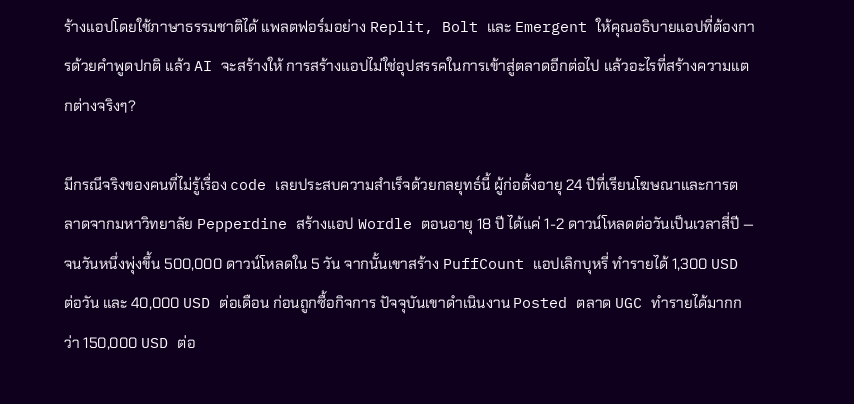ร้างแอปโดยใช้ภาษาธรรมชาติได้ แพลตฟอร์มอย่าง Replit, Bolt และ Emergent ให้คุณอธิบายแอปที่ต้องการด้วยคำพูดปกติ แล้ว AI จะสร้างให้ การสร้างแอปไม่ใช่อุปสรรคในการเข้าสู่ตลาดอีกต่อไป แล้วอะไรที่สร้างความแตกต่างจริงๆ?

มีกรณีจริงของคนที่ไม่รู้เรื่อง code เลยประสบความสำเร็จด้วยกลยุทธ์นี้ ผู้ก่อตั้งอายุ 24 ปีที่เรียนโฆษณาและการตลาดจากมหาวิทยาลัย Pepperdine สร้างแอป Wordle ตอนอายุ 18 ปี ได้แค่ 1-2 ดาวน์โหลดต่อวันเป็นเวลาสี่ปี — จนวันหนึ่งพุ่งขึ้น 500,000 ดาวน์โหลดใน 5 วัน จากนั้นเขาสร้าง PuffCount แอปเลิกบุหรี่ ทำรายได้ 1,300 USD ต่อวัน และ 40,000 USD ต่อเดือน ก่อนถูกซื้อกิจการ ปัจจุบันเขาดำเนินงาน Posted ตลาด UGC ทำรายได้มากกว่า 150,000 USD ต่อ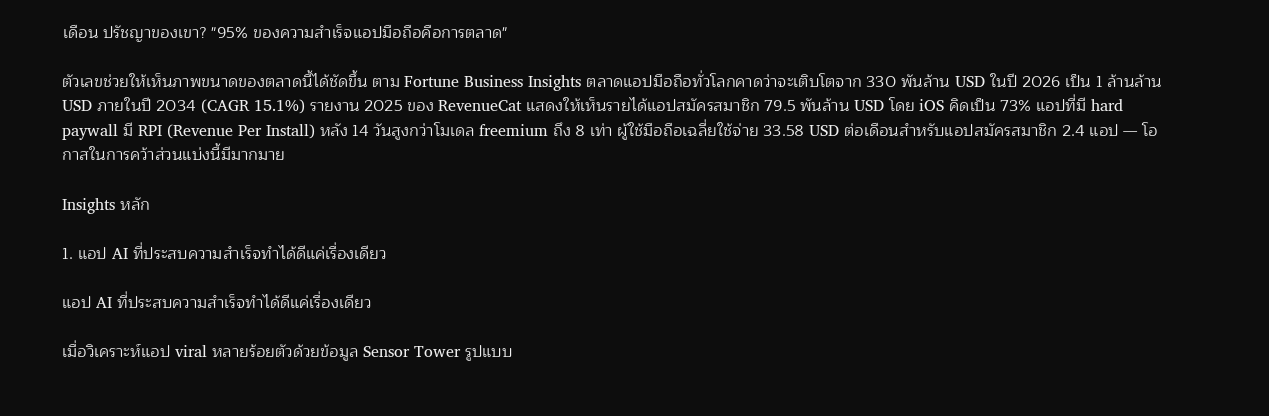เดือน ปรัชญาของเขา? "95% ของความสำเร็จแอปมือถือคือการตลาด"

ตัวเลขช่วยให้เห็นภาพขนาดของตลาดนี้ได้ชัดขึ้น ตาม Fortune Business Insights ตลาดแอปมือถือทั่วโลกคาดว่าจะเติบโตจาก 330 พันล้าน USD ในปี 2026 เป็น 1 ล้านล้าน USD ภายในปี 2034 (CAGR 15.1%) รายงาน 2025 ของ RevenueCat แสดงให้เห็นรายได้แอปสมัครสมาชิก 79.5 พันล้าน USD โดย iOS คิดเป็น 73% แอปที่มี hard paywall มี RPI (Revenue Per Install) หลัง 14 วันสูงกว่าโมเดล freemium ถึง 8 เท่า ผู้ใช้มือถือเฉลี่ยใช้จ่าย 33.58 USD ต่อเดือนสำหรับแอปสมัครสมาชิก 2.4 แอป — โอกาสในการคว้าส่วนแบ่งนี้มีมากมาย

Insights หลัก

1. แอป AI ที่ประสบความสำเร็จทำได้ดีแค่เรื่องเดียว

แอป AI ที่ประสบความสำเร็จทำได้ดีแค่เรื่องเดียว

เมื่อวิเคราะห์แอป viral หลายร้อยตัวด้วยข้อมูล Sensor Tower รูปแบบ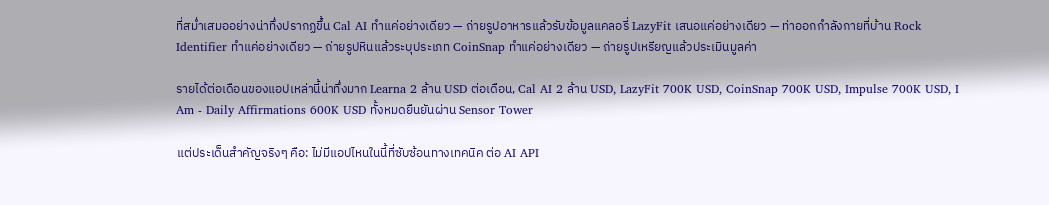ที่สม่ำเสมออย่างน่าทึ่งปรากฏขึ้น Cal AI ทำแค่อย่างเดียว — ถ่ายรูปอาหารแล้วรับข้อมูลแคลอรี่ LazyFit เสนอแค่อย่างเดียว — ท่าออกกำลังกายที่บ้าน Rock Identifier ทำแค่อย่างเดียว — ถ่ายรูปหินแล้วระบุประเภท CoinSnap ทำแค่อย่างเดียว — ถ่ายรูปเหรียญแล้วประเมินมูลค่า

รายได้ต่อเดือนของแอปเหล่านี้น่าทึ่งมาก Learna 2 ล้าน USD ต่อเดือน, Cal AI 2 ล้าน USD, LazyFit 700K USD, CoinSnap 700K USD, Impulse 700K USD, I Am - Daily Affirmations 600K USD ทั้งหมดยืนยันผ่าน Sensor Tower

แต่ประเด็นสำคัญจริงๆ คือ: ไม่มีแอปไหนในนี้ที่ซับซ้อนทางเทคนิค ต่อ AI API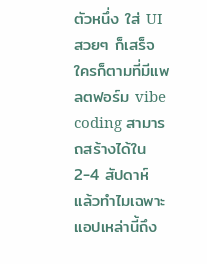ตัวหนึ่ง ใส่ UI สวยๆ ก็เสร็จ ใครก็ตามที่มีแพลตฟอร์ม vibe coding สามารถสร้างได้ใน 2-4 สัปดาห์ แล้วทำไมเฉพาะแอปเหล่านี้ถึง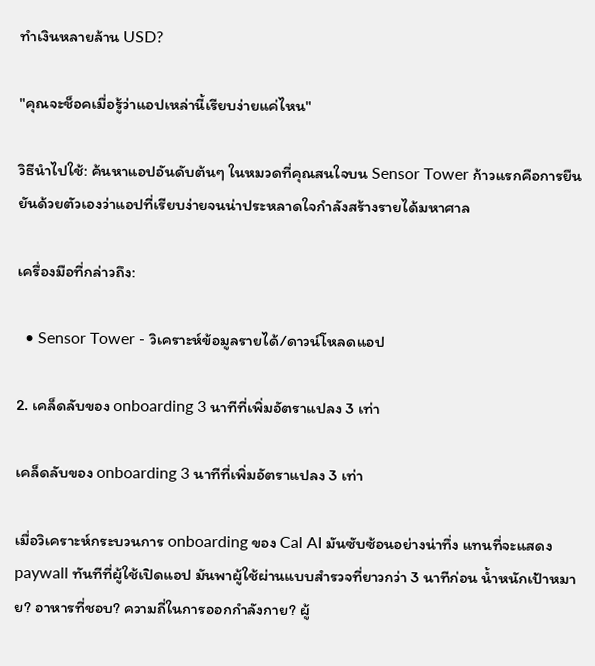ทำเงินหลายล้าน USD?

"คุณจะช็อคเมื่อรู้ว่าแอปเหล่านี้เรียบง่ายแค่ไหน"

วิธีนำไปใช้: ค้นหาแอปอันดับต้นๆ ในหมวดที่คุณสนใจบน Sensor Tower ก้าวแรกคือการยืนยันด้วยตัวเองว่าแอปที่เรียบง่ายจนน่าประหลาดใจกำลังสร้างรายได้มหาศาล

เครื่องมือที่กล่าวถึง:

  • Sensor Tower - วิเคราะห์ข้อมูลรายได้/ดาวน์โหลดแอป

2. เคล็ดลับของ onboarding 3 นาทีที่เพิ่มอัตราแปลง 3 เท่า

เคล็ดลับของ onboarding 3 นาทีที่เพิ่มอัตราแปลง 3 เท่า

เมื่อวิเคราะห์กระบวนการ onboarding ของ Cal AI มันซับซ้อนอย่างน่าทึ่ง แทนที่จะแสดง paywall ทันทีที่ผู้ใช้เปิดแอป มันพาผู้ใช้ผ่านแบบสำรวจที่ยาวกว่า 3 นาทีก่อน น้ำหนักเป้าหมาย? อาหารที่ชอบ? ความถี่ในการออกกำลังกาย? ผู้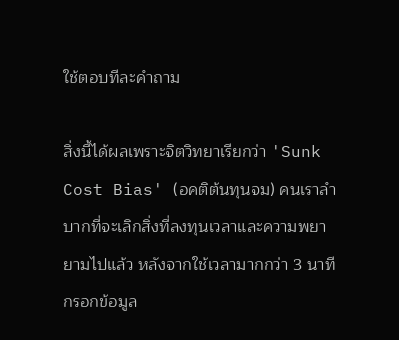ใช้ตอบทีละคำถาม

สิ่งนี้ได้ผลเพราะจิตวิทยาเรียกว่า 'Sunk Cost Bias' (อคติต้นทุนจม) คนเราลำบากที่จะเลิกสิ่งที่ลงทุนเวลาและความพยายามไปแล้ว หลังจากใช้เวลามากกว่า 3 นาทีกรอกข้อมูล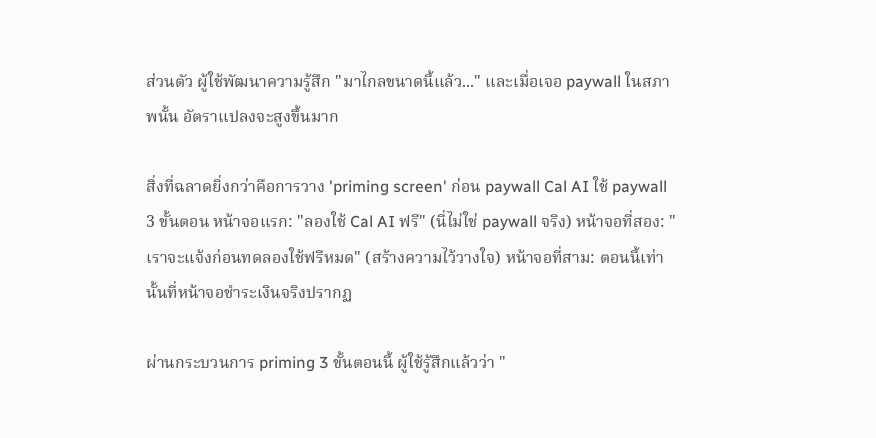ส่วนตัว ผู้ใช้พัฒนาความรู้สึก "มาไกลขนาดนี้แล้ว..." และเมื่อเจอ paywall ในสภาพนั้น อัตราแปลงจะสูงขึ้นมาก

สิ่งที่ฉลาดยิ่งกว่าคือการวาง 'priming screen' ก่อน paywall Cal AI ใช้ paywall 3 ขั้นตอน หน้าจอแรก: "ลองใช้ Cal AI ฟรี" (นี่ไม่ใช่ paywall จริง) หน้าจอที่สอง: "เราจะแจ้งก่อนทดลองใช้ฟรีหมด" (สร้างความไว้วางใจ) หน้าจอที่สาม: ตอนนี้เท่านั้นที่หน้าจอชำระเงินจริงปรากฏ

ผ่านกระบวนการ priming 3 ขั้นตอนนี้ ผู้ใช้รู้สึกแล้วว่า "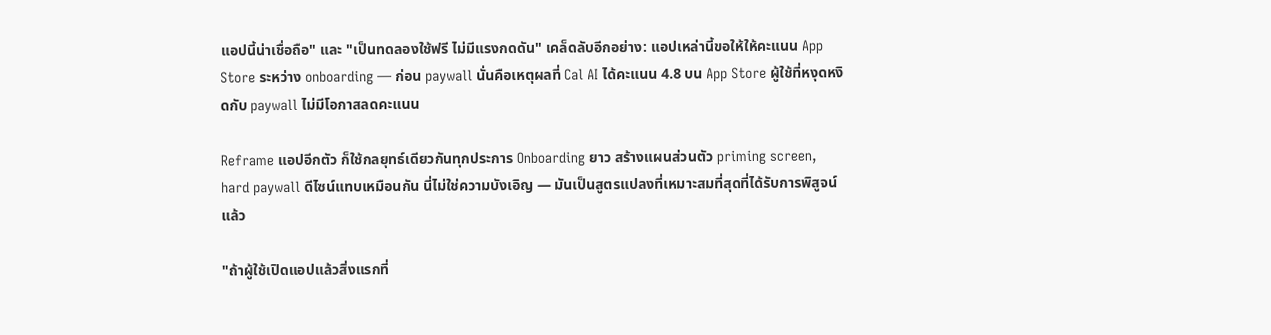แอปนี้น่าเชื่อถือ" และ "เป็นทดลองใช้ฟรี ไม่มีแรงกดดัน" เคล็ดลับอีกอย่าง: แอปเหล่านี้ขอให้ให้คะแนน App Store ระหว่าง onboarding — ก่อน paywall นั่นคือเหตุผลที่ Cal AI ได้คะแนน 4.8 บน App Store ผู้ใช้ที่หงุดหงิดกับ paywall ไม่มีโอกาสลดคะแนน

Reframe แอปอีกตัว ก็ใช้กลยุทธ์เดียวกันทุกประการ Onboarding ยาว สร้างแผนส่วนตัว priming screen, hard paywall ดีไซน์แทบเหมือนกัน นี่ไม่ใช่ความบังเอิญ — มันเป็นสูตรแปลงที่เหมาะสมที่สุดที่ได้รับการพิสูจน์แล้ว

"ถ้าผู้ใช้เปิดแอปแล้วสิ่งแรกที่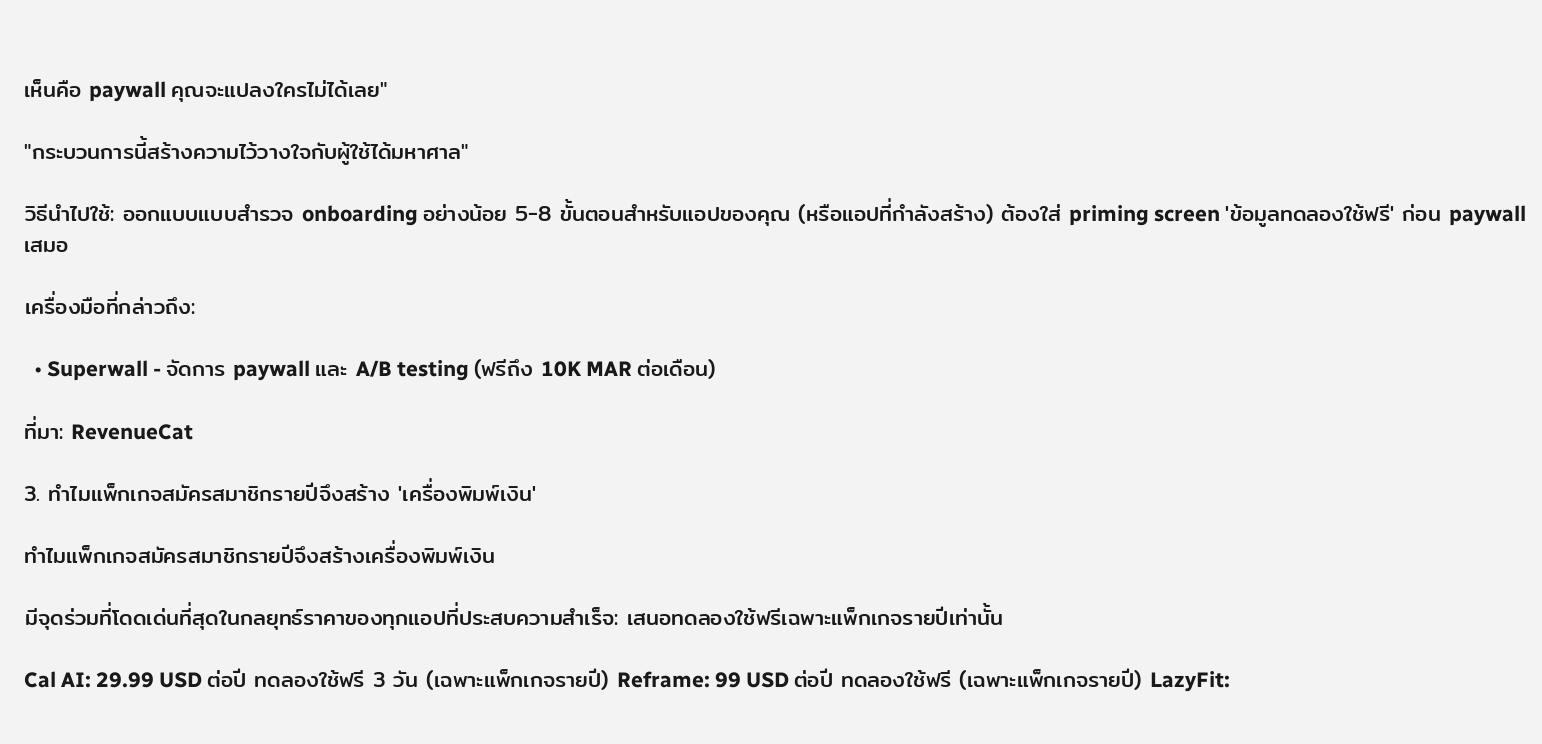เห็นคือ paywall คุณจะแปลงใครไม่ได้เลย"

"กระบวนการนี้สร้างความไว้วางใจกับผู้ใช้ได้มหาศาล"

วิธีนำไปใช้: ออกแบบแบบสำรวจ onboarding อย่างน้อย 5-8 ขั้นตอนสำหรับแอปของคุณ (หรือแอปที่กำลังสร้าง) ต้องใส่ priming screen 'ข้อมูลทดลองใช้ฟรี' ก่อน paywall เสมอ

เครื่องมือที่กล่าวถึง:

  • Superwall - จัดการ paywall และ A/B testing (ฟรีถึง 10K MAR ต่อเดือน)

ที่มา: RevenueCat

3. ทำไมแพ็กเกจสมัครสมาชิกรายปีจึงสร้าง 'เครื่องพิมพ์เงิน'

ทำไมแพ็กเกจสมัครสมาชิกรายปีจึงสร้างเครื่องพิมพ์เงิน

มีจุดร่วมที่โดดเด่นที่สุดในกลยุทธ์ราคาของทุกแอปที่ประสบความสำเร็จ: เสนอทดลองใช้ฟรีเฉพาะแพ็กเกจรายปีเท่านั้น

Cal AI: 29.99 USD ต่อปี ทดลองใช้ฟรี 3 วัน (เฉพาะแพ็กเกจรายปี) Reframe: 99 USD ต่อปี ทดลองใช้ฟรี (เฉพาะแพ็กเกจรายปี) LazyFit: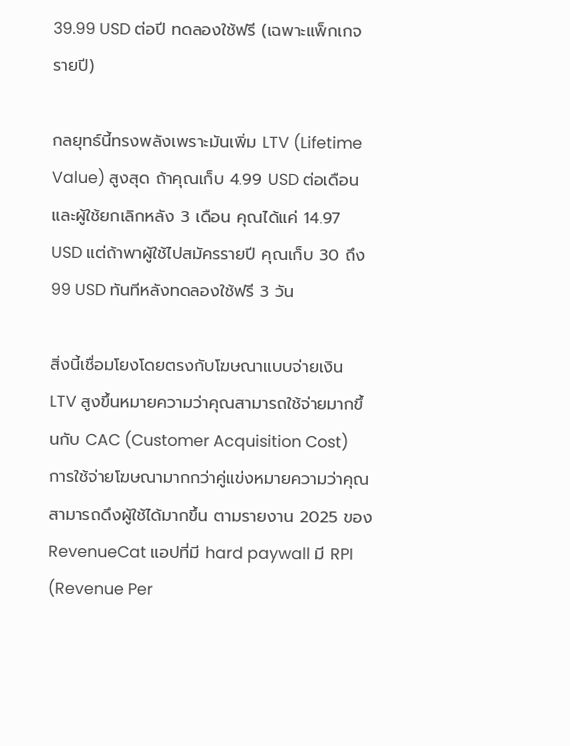39.99 USD ต่อปี ทดลองใช้ฟรี (เฉพาะแพ็กเกจรายปี)

กลยุทธ์นี้ทรงพลังเพราะมันเพิ่ม LTV (Lifetime Value) สูงสุด ถ้าคุณเก็บ 4.99 USD ต่อเดือนและผู้ใช้ยกเลิกหลัง 3 เดือน คุณได้แค่ 14.97 USD แต่ถ้าพาผู้ใช้ไปสมัครรายปี คุณเก็บ 30 ถึง 99 USD ทันทีหลังทดลองใช้ฟรี 3 วัน

สิ่งนี้เชื่อมโยงโดยตรงกับโฆษณาแบบจ่ายเงิน LTV สูงขึ้นหมายความว่าคุณสามารถใช้จ่ายมากขึ้นกับ CAC (Customer Acquisition Cost) การใช้จ่ายโฆษณามากกว่าคู่แข่งหมายความว่าคุณสามารถดึงผู้ใช้ได้มากขึ้น ตามรายงาน 2025 ของ RevenueCat แอปที่มี hard paywall มี RPI (Revenue Per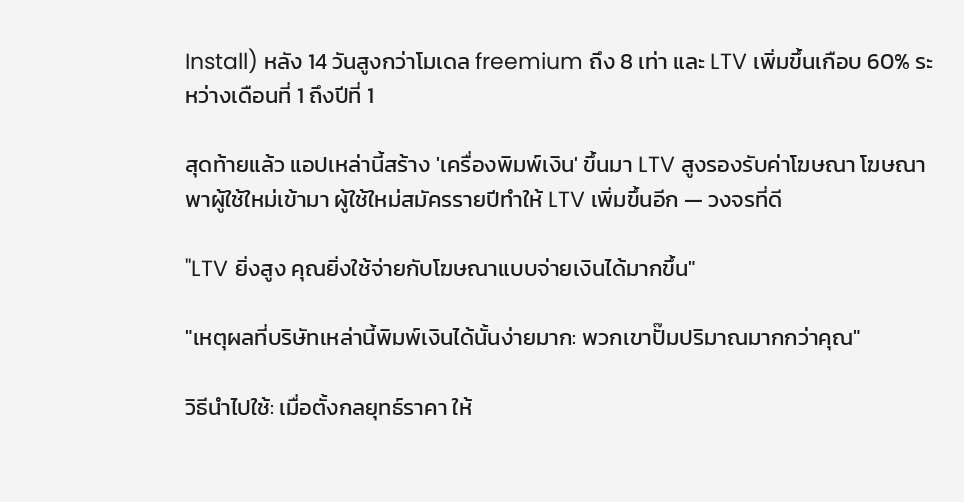Install) หลัง 14 วันสูงกว่าโมเดล freemium ถึง 8 เท่า และ LTV เพิ่มขึ้นเกือบ 60% ระหว่างเดือนที่ 1 ถึงปีที่ 1

สุดท้ายแล้ว แอปเหล่านี้สร้าง 'เครื่องพิมพ์เงิน' ขึ้นมา LTV สูงรองรับค่าโฆษณา โฆษณาพาผู้ใช้ใหม่เข้ามา ผู้ใช้ใหม่สมัครรายปีทำให้ LTV เพิ่มขึ้นอีก — วงจรที่ดี

"LTV ยิ่งสูง คุณยิ่งใช้จ่ายกับโฆษณาแบบจ่ายเงินได้มากขึ้น"

"เหตุผลที่บริษัทเหล่านี้พิมพ์เงินได้นั้นง่ายมาก: พวกเขาปั๊มปริมาณมากกว่าคุณ"

วิธีนำไปใช้: เมื่อตั้งกลยุทธ์ราคา ให้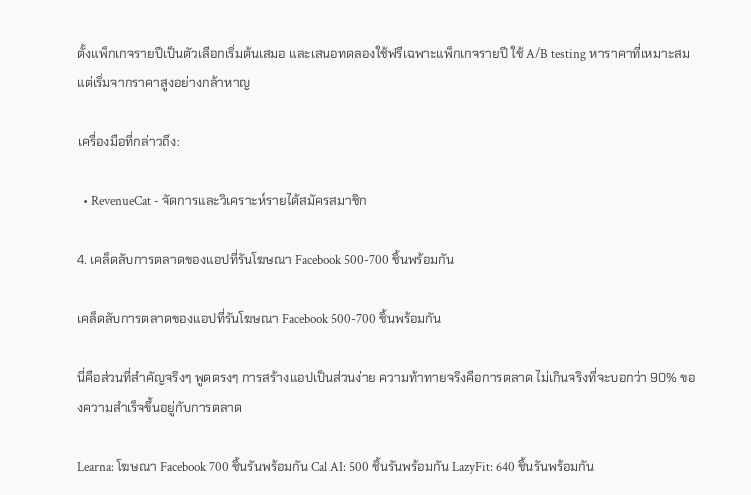ตั้งแพ็กเกจรายปีเป็นตัวเลือกเริ่มต้นเสมอ และเสนอทดลองใช้ฟรีเฉพาะแพ็กเกจรายปี ใช้ A/B testing หาราคาที่เหมาะสม แต่เริ่มจากราคาสูงอย่างกล้าหาญ

เครื่องมือที่กล่าวถึง:

  • RevenueCat - จัดการและวิเคราะห์รายได้สมัครสมาชิก

4. เคล็ดลับการตลาดของแอปที่รันโฆษณา Facebook 500-700 ชิ้นพร้อมกัน

เคล็ดลับการตลาดของแอปที่รันโฆษณา Facebook 500-700 ชิ้นพร้อมกัน

นี่คือส่วนที่สำคัญจริงๆ พูดตรงๆ การสร้างแอปเป็นส่วนง่าย ความท้าทายจริงคือการตลาด ไม่เกินจริงที่จะบอกว่า 90% ของความสำเร็จขึ้นอยู่กับการตลาด

Learna: โฆษณา Facebook 700 ชิ้นรันพร้อมกัน Cal AI: 500 ชิ้นรันพร้อมกัน LazyFit: 640 ชิ้นรันพร้อมกัน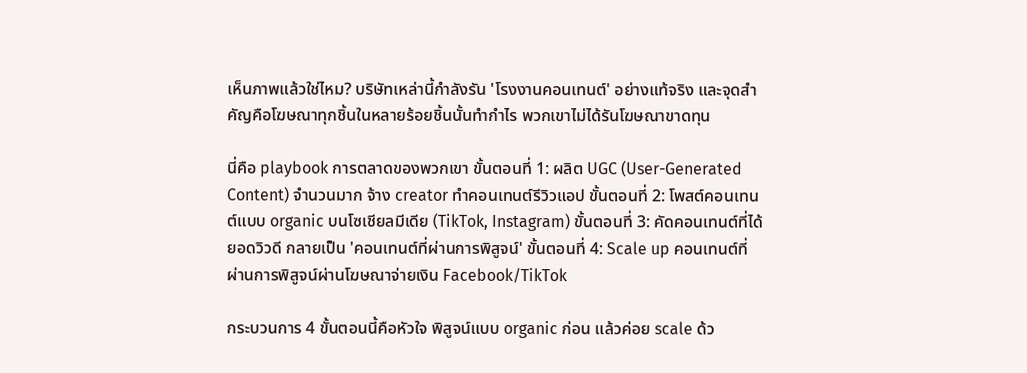เห็นภาพแล้วใช่ไหม? บริษัทเหล่านี้กำลังรัน 'โรงงานคอนเทนต์' อย่างแท้จริง และจุดสำคัญคือโฆษณาทุกชิ้นในหลายร้อยชิ้นนั้นทำกำไร พวกเขาไม่ได้รันโฆษณาขาดทุน

นี่คือ playbook การตลาดของพวกเขา ขั้นตอนที่ 1: ผลิต UGC (User-Generated Content) จำนวนมาก จ้าง creator ทำคอนเทนต์รีวิวแอป ขั้นตอนที่ 2: โพสต์คอนเทนต์แบบ organic บนโซเชียลมีเดีย (TikTok, Instagram) ขั้นตอนที่ 3: คัดคอนเทนต์ที่ได้ยอดวิวดี กลายเป็น 'คอนเทนต์ที่ผ่านการพิสูจน์' ขั้นตอนที่ 4: Scale up คอนเทนต์ที่ผ่านการพิสูจน์ผ่านโฆษณาจ่ายเงิน Facebook/TikTok

กระบวนการ 4 ขั้นตอนนี้คือหัวใจ พิสูจน์แบบ organic ก่อน แล้วค่อย scale ด้ว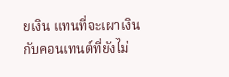ยเงิน แทนที่จะเผาเงินกับคอนเทนต์ที่ยังไม่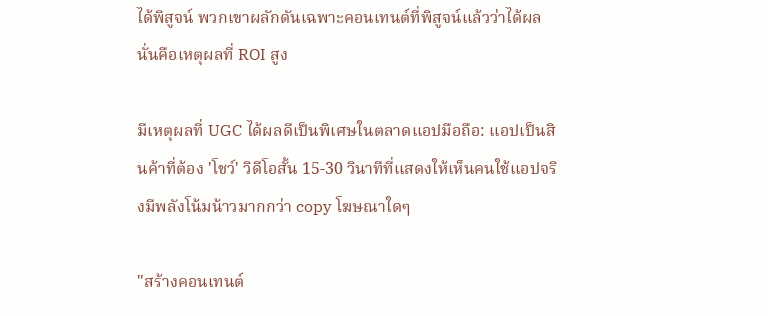ได้พิสูจน์ พวกเขาผลักดันเฉพาะคอนเทนต์ที่พิสูจน์แล้วว่าได้ผล นั่นคือเหตุผลที่ ROI สูง

มีเหตุผลที่ UGC ได้ผลดีเป็นพิเศษในตลาดแอปมือถือ: แอปเป็นสินค้าที่ต้อง 'โชว์' วิดีโอสั้น 15-30 วินาทีที่แสดงให้เห็นคนใช้แอปจริงมีพลังโน้มน้าวมากกว่า copy โฆษณาใดๆ

"สร้างคอนเทนต์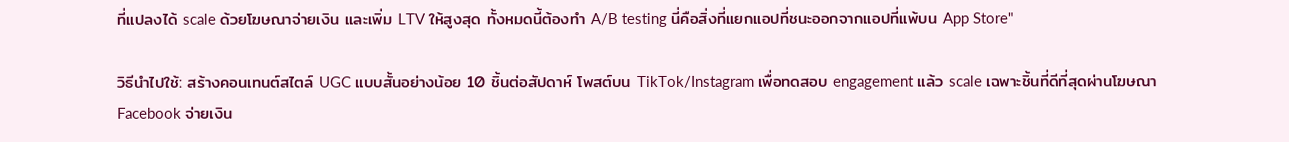ที่แปลงได้ scale ด้วยโฆษณาจ่ายเงิน และเพิ่ม LTV ให้สูงสุด ทั้งหมดนี้ต้องทำ A/B testing นี่คือสิ่งที่แยกแอปที่ชนะออกจากแอปที่แพ้บน App Store"

วิธีนำไปใช้: สร้างคอนเทนต์สไตล์ UGC แบบสั้นอย่างน้อย 10 ชิ้นต่อสัปดาห์ โพสต์บน TikTok/Instagram เพื่อทดสอบ engagement แล้ว scale เฉพาะชิ้นที่ดีที่สุดผ่านโฆษณา Facebook จ่ายเงิน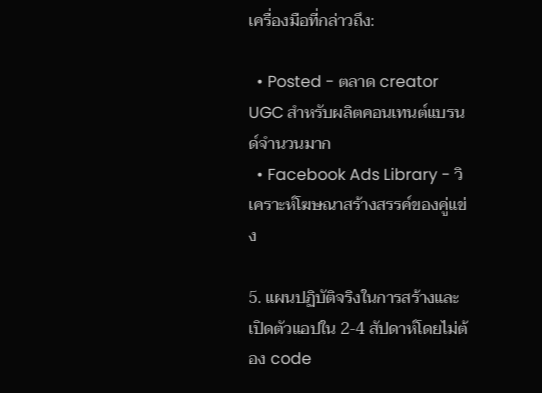เครื่องมือที่กล่าวถึง:

  • Posted - ตลาด creator UGC สำหรับผลิตคอนเทนต์แบรนด์จำนวนมาก
  • Facebook Ads Library - วิเคราะห์โฆษณาสร้างสรรค์ของคู่แข่ง

5. แผนปฏิบัติจริงในการสร้างและเปิดตัวแอปใน 2-4 สัปดาห์โดยไม่ต้อง code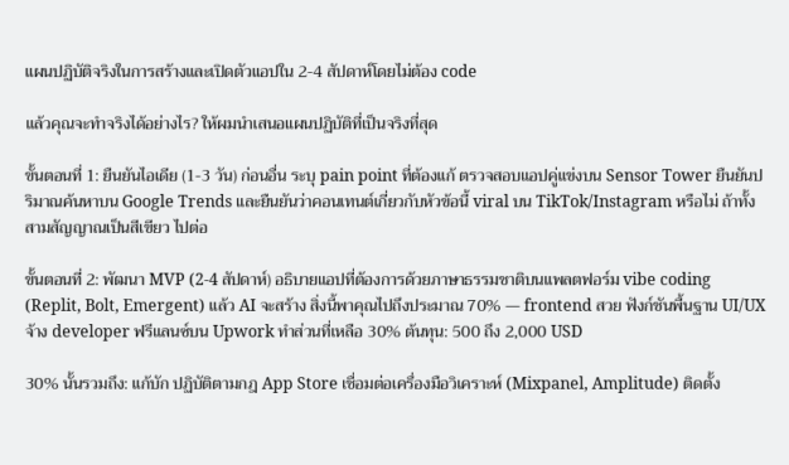แผนปฏิบัติจริงในการสร้างและเปิดตัวแอปใน 2-4 สัปดาห์โดยไม่ต้อง code

แล้วคุณจะทำจริงได้อย่างไร? ให้ผมนำเสนอแผนปฏิบัติที่เป็นจริงที่สุด

ขั้นตอนที่ 1: ยืนยันไอเดีย (1-3 วัน) ก่อนอื่น ระบุ pain point ที่ต้องแก้ ตรวจสอบแอปคู่แข่งบน Sensor Tower ยืนยันปริมาณค้นหาบน Google Trends และยืนยันว่าคอนเทนต์เกี่ยวกับหัวข้อนี้ viral บน TikTok/Instagram หรือไม่ ถ้าทั้งสามสัญญาณเป็นสีเขียว ไปต่อ

ขั้นตอนที่ 2: พัฒนา MVP (2-4 สัปดาห์) อธิบายแอปที่ต้องการด้วยภาษาธรรมชาติบนแพลตฟอร์ม vibe coding (Replit, Bolt, Emergent) แล้ว AI จะสร้าง สิ่งนี้พาคุณไปถึงประมาณ 70% — frontend สวย ฟังก์ชันพื้นฐาน UI/UX จ้าง developer ฟรีแลนซ์บน Upwork ทำส่วนที่เหลือ 30% ต้นทุน: 500 ถึง 2,000 USD

30% นั้นรวมถึง: แก้บัก ปฏิบัติตามกฎ App Store เชื่อมต่อเครื่องมือวิเคราะห์ (Mixpanel, Amplitude) ติดตั้ง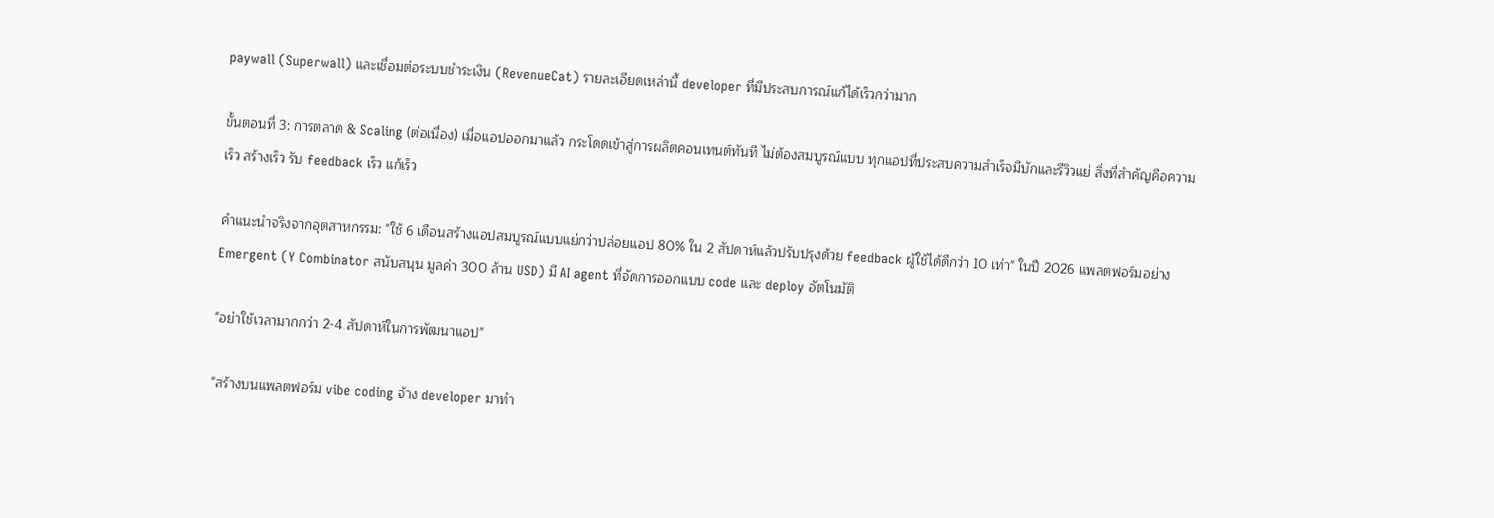paywall (Superwall) และเชื่อมต่อระบบชำระเงิน (RevenueCat) รายละเอียดเหล่านี้ developer ที่มีประสบการณ์แก้ได้เร็วกว่ามาก

ขั้นตอนที่ 3: การตลาด & Scaling (ต่อเนื่อง) เมื่อแอปออกมาแล้ว กระโดดเข้าสู่การผลิตคอนเทนต์ทันที ไม่ต้องสมบูรณ์แบบ ทุกแอปที่ประสบความสำเร็จมีบักและรีวิวแย่ สิ่งที่สำคัญคือความเร็ว สร้างเร็ว รับ feedback เร็ว แก้เร็ว

คำแนะนำจริงจากอุตสาหกรรม: "ใช้ 6 เดือนสร้างแอปสมบูรณ์แบบแย่กว่าปล่อยแอป 80% ใน 2 สัปดาห์แล้วปรับปรุงด้วย feedback ผู้ใช้ได้ดีกว่า 10 เท่า" ในปี 2026 แพลตฟอร์มอย่าง Emergent (Y Combinator สนับสนุน มูลค่า 300 ล้าน USD) มี AI agent ที่จัดการออกแบบ code และ deploy อัตโนมัติ

"อย่าใช้เวลามากกว่า 2-4 สัปดาห์ในการพัฒนาแอป"

"สร้างบนแพลตฟอร์ม vibe coding จ้าง developer มาทำ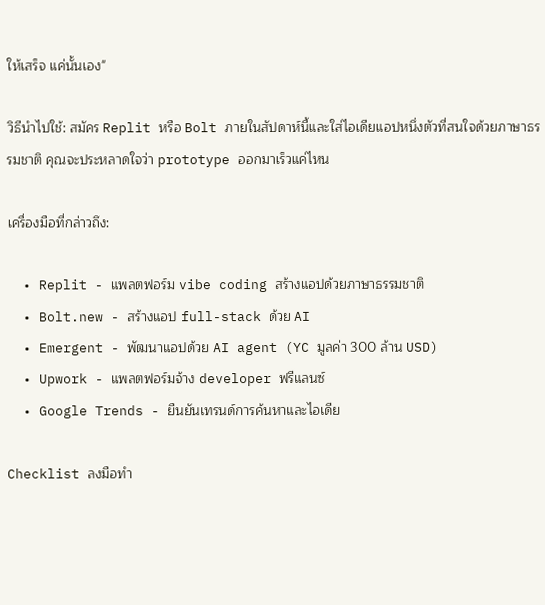ให้เสร็จ แค่นั้นเอง"

วิธีนำไปใช้: สมัคร Replit หรือ Bolt ภายในสัปดาห์นี้และใส่ไอเดียแอปหนึ่งตัวที่สนใจด้วยภาษาธรรมชาติ คุณจะประหลาดใจว่า prototype ออกมาเร็วแค่ไหน

เครื่องมือที่กล่าวถึง:

  • Replit - แพลตฟอร์ม vibe coding สร้างแอปด้วยภาษาธรรมชาติ
  • Bolt.new - สร้างแอป full-stack ด้วย AI
  • Emergent - พัฒนาแอปด้วย AI agent (YC มูลค่า 300 ล้าน USD)
  • Upwork - แพลตฟอร์มจ้าง developer ฟรีแลนซ์
  • Google Trends - ยืนยันเทรนด์การค้นหาและไอเดีย

Checklist ลงมือทำ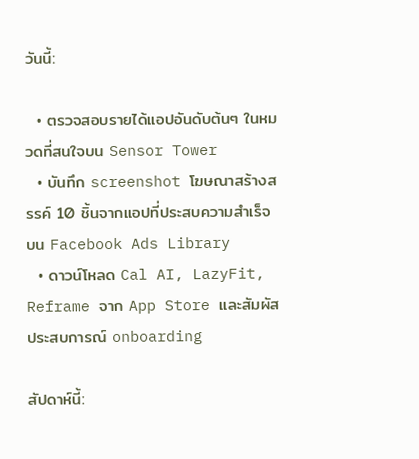วันนี้:

  • ตรวจสอบรายได้แอปอันดับต้นๆ ในหมวดที่สนใจบน Sensor Tower
  • บันทึก screenshot โฆษณาสร้างสรรค์ 10 ชิ้นจากแอปที่ประสบความสำเร็จบน Facebook Ads Library
  • ดาวน์โหลด Cal AI, LazyFit, Reframe จาก App Store และสัมผัสประสบการณ์ onboarding

สัปดาห์นี้: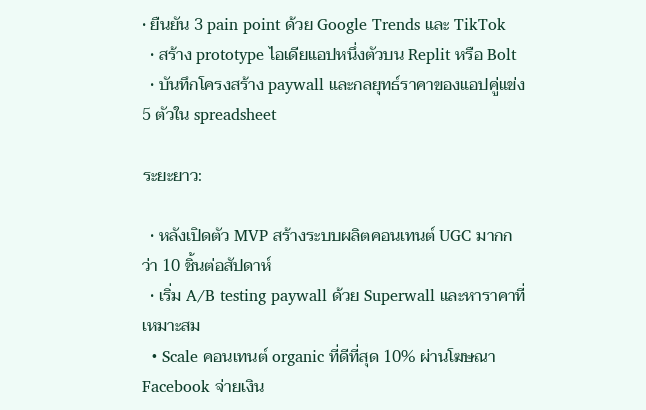• ยืนยัน 3 pain point ด้วย Google Trends และ TikTok
  • สร้าง prototype ไอเดียแอปหนึ่งตัวบน Replit หรือ Bolt
  • บันทึกโครงสร้าง paywall และกลยุทธ์ราคาของแอปคู่แข่ง 5 ตัวใน spreadsheet

ระยะยาว:

  • หลังเปิดตัว MVP สร้างระบบผลิตคอนเทนต์ UGC มากกว่า 10 ชิ้นต่อสัปดาห์
  • เริ่ม A/B testing paywall ด้วย Superwall และหาราคาที่เหมาะสม
  • Scale คอนเทนต์ organic ที่ดีที่สุด 10% ผ่านโฆษณา Facebook จ่ายเงิน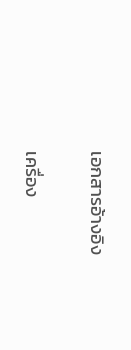เอกสารอ้างอิง

เครื่อง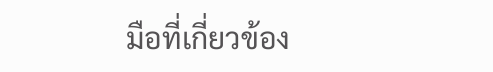มือที่เกี่ยวข้อง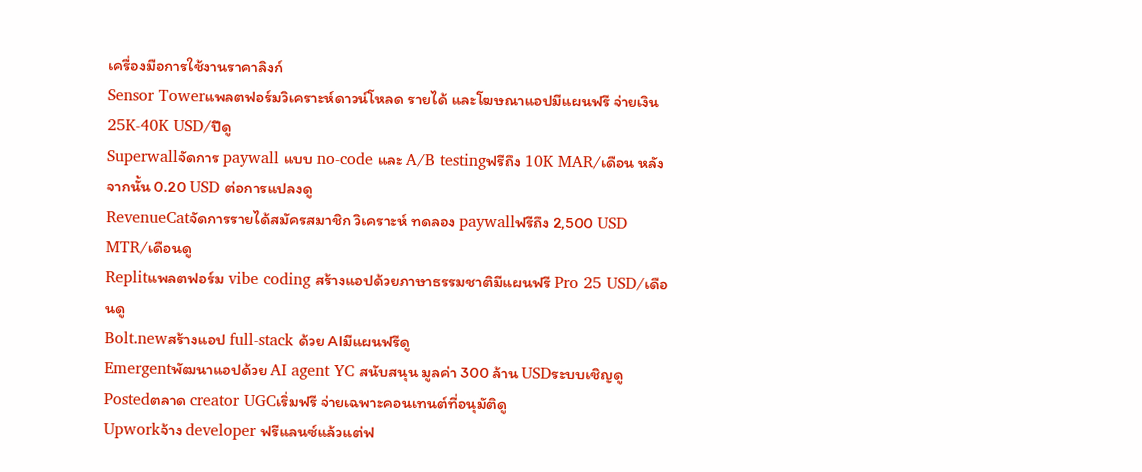เครื่องมือการใช้งานราคาลิงก์
Sensor Towerแพลตฟอร์มวิเคราะห์ดาวน์โหลด รายได้ และโฆษณาแอปมีแผนฟรี จ่ายเงิน 25K-40K USD/ปีดู
Superwallจัดการ paywall แบบ no-code และ A/B testingฟรีถึง 10K MAR/เดือน หลังจากนั้น 0.20 USD ต่อการแปลงดู
RevenueCatจัดการรายได้สมัครสมาชิก วิเคราะห์ ทดลอง paywallฟรีถึง 2,500 USD MTR/เดือนดู
Replitแพลตฟอร์ม vibe coding สร้างแอปด้วยภาษาธรรมชาติมีแผนฟรี Pro 25 USD/เดือนดู
Bolt.newสร้างแอป full-stack ด้วย AIมีแผนฟรีดู
Emergentพัฒนาแอปด้วย AI agent YC สนับสนุน มูลค่า 300 ล้าน USDระบบเชิญดู
Postedตลาด creator UGCเริ่มฟรี จ่ายเฉพาะคอนเทนต์ที่อนุมัติดู
Upworkจ้าง developer ฟรีแลนซ์แล้วแต่ฟ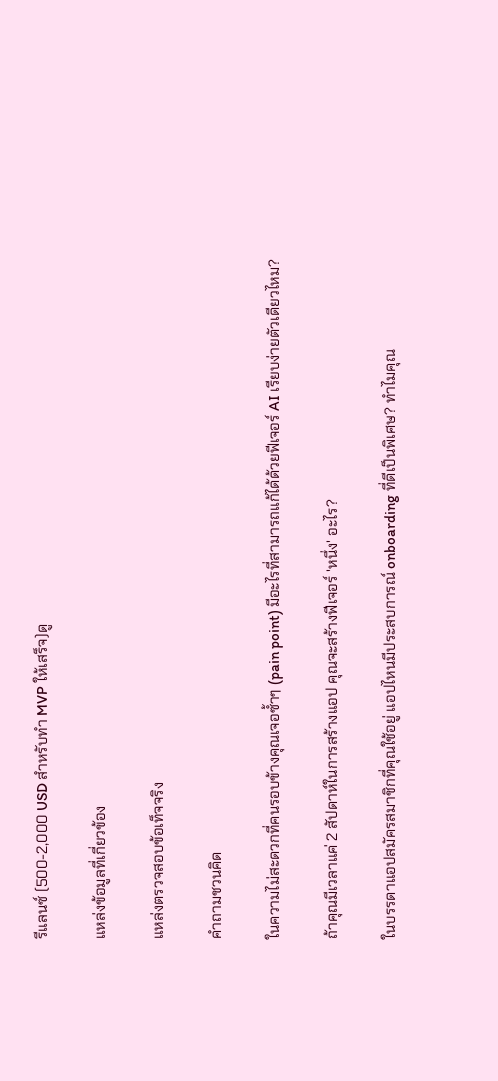รีแลนซ์ (500-2,000 USD สำหรับทำ MVP ให้เสร็จ)ดู

แหล่งข้อมูลที่เกี่ยวข้อง

แหล่งตรวจสอบข้อเท็จจริง

คำถามชวนคิด

ในความไม่สะดวกที่คนรอบข้างคุณเจอซ้ำๆ (pain point) มีอะไรที่สามารถแก้ได้ด้วยฟีเจอร์ AI เรียบง่ายตัวเดียวไหม?

ถ้าคุณมีเวลาแค่ 2 สัปดาห์ในการสร้างแอป คุณจะสร้างฟีเจอร์ 'หนึ่ง' อะไร?

ในบรรดาแอปสมัครสมาชิกที่คุณใช้อยู่ แอปไหนมีประสบการณ์ onboarding ที่ดีเป็นพิเศษ? ทำไมคุณ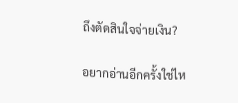ถึงตัดสินใจจ่ายเงิน?

อยากอ่านอีกครั้งใช่ไห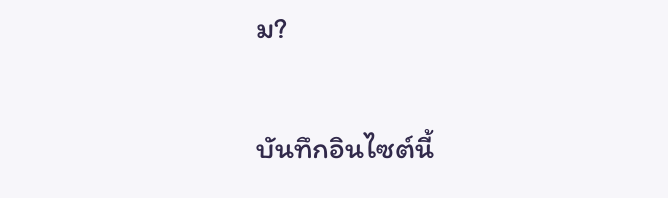ม?

บันทึกอินไซต์นี้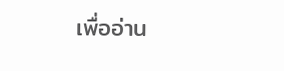เพื่ออ่าน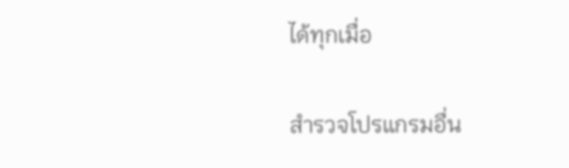ได้ทุกเมื่อ

สำรวจโปรแกรมอื่น